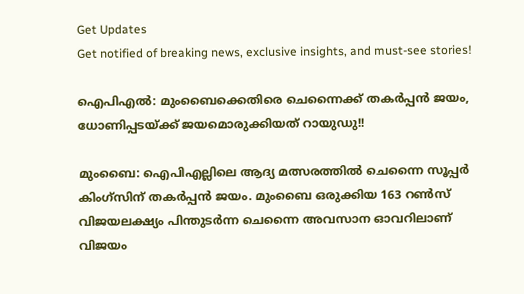Get Updates
Get notified of breaking news, exclusive insights, and must-see stories!

ഐപിഎല്‍: മുംബൈക്കെതിരെ ചെന്നൈക്ക് തകര്‍പ്പന്‍ ജയം, ധോണിപ്പടയ്ക്ക് ജയമൊരുക്കിയത് റായുഡു!!

മുംബൈ: ഐപിഎല്ലിലെ ആദ്യ മത്സരത്തില്‍ ചെന്നൈ സൂപ്പര്‍ കിംഗ്‌സിന് തകര്‍പ്പന്‍ ജയം. മുംബൈ ഒരുക്കിയ 163 റണ്‍സ് വിജയലക്ഷ്യം പിന്തുടര്‍ന്ന ചെന്നൈ അവസാന ഓവറിലാണ് വിജയം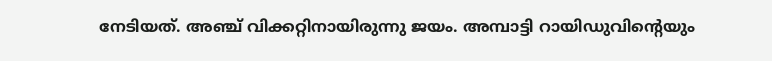നേടിയത്. അഞ്ച് വിക്കറ്റിനായിരുന്നു ജയം. അമ്പാട്ടി റായിഡുവിന്റെയും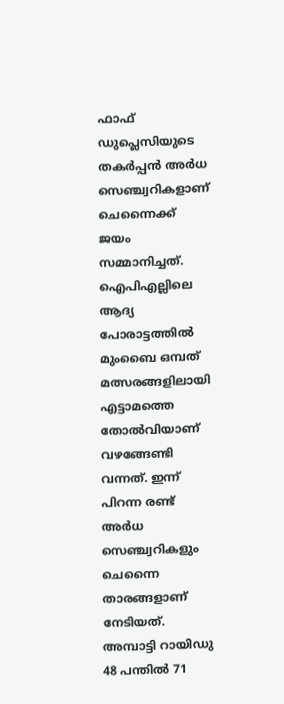ഫാഫ് ഡുപ്ലെസിയുടെ തകര്‍പ്പന്‍ അര്‍ധ സെഞ്ച്വറികളാണ് ചെന്നൈക്ക് ജയം സമ്മാനിച്ചത്. ഐപിഎല്ലിലെ ആദ്യ പോരാട്ടത്തില്‍ മുംബൈ ഒമ്പത് മത്സരങ്ങളിലായി എട്ടാമത്തെ തോല്‍വിയാണ് വഴങ്ങേണ്ടി വന്നത്. ഇന്ന് പിറന്ന രണ്ട് അര്‍ധ സെഞ്ച്വറികളും ചെന്നൈ താരങ്ങളാണ് നേടിയത്. അമ്പാട്ടി റായിഡു 48 പന്തില്‍ 71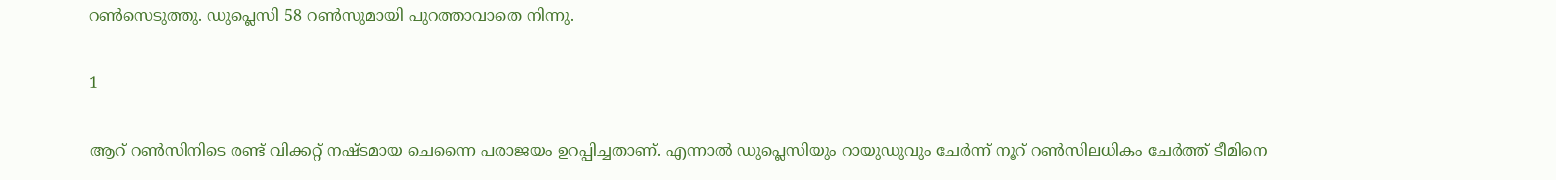റണ്‍സെടുത്തു. ഡുപ്ലെസി 58 റണ്‍സുമായി പുറത്താവാതെ നിന്നു.

1

ആറ് റണ്‍സിനിടെ രണ്ട് വിക്കറ്റ് നഷ്ടമായ ചെന്നൈ പരാജയം ഉറപ്പിച്ചതാണ്. എന്നാല്‍ ഡുപ്ലെസിയും റായുഡുവും ചേര്‍ന്ന് നൂറ് റണ്‍സിലധികം ചേര്‍ത്ത് ടീമിനെ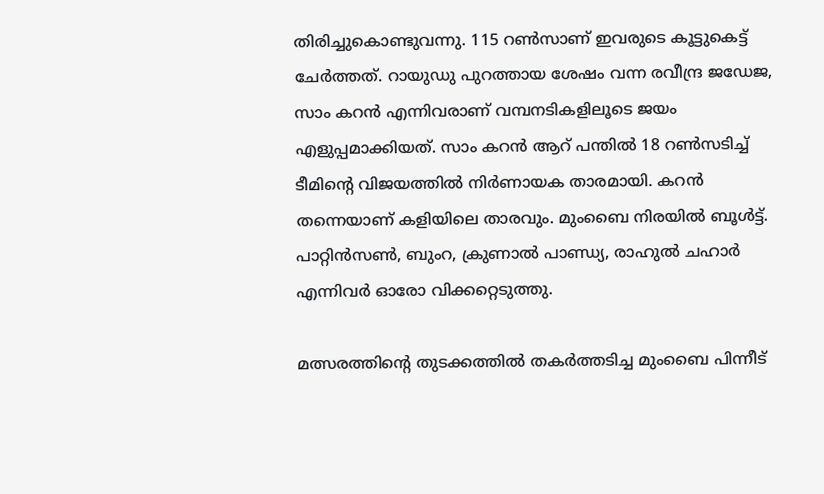തിരിച്ചുകൊണ്ടുവന്നു. 115 റണ്‍സാണ് ഇവരുടെ കൂട്ടുകെട്ട് ചേര്‍ത്തത്. റായുഡു പുറത്തായ ശേഷം വന്ന രവീന്ദ്ര ജഡേജ, സാം കറന്‍ എന്നിവരാണ് വമ്പനടികളിലൂടെ ജയം എളുപ്പമാക്കിയത്. സാം കറന്‍ ആറ് പന്തില്‍ 18 റണ്‍സടിച്ച് ടീമിന്റെ വിജയത്തില്‍ നിര്‍ണായക താരമായി. കറന്‍ തന്നെയാണ് കളിയിലെ താരവും. മുംബൈ നിരയില്‍ ബൂള്‍ട്ട്. പാറ്റിന്‍സണ്‍, ബുംറ, ക്രുണാല്‍ പാണ്ഡ്യ, രാഹുല്‍ ചഹാര്‍ എന്നിവര്‍ ഓരോ വിക്കറ്റെടുത്തു.

മത്സരത്തിന്റെ തുടക്കത്തില്‍ തകര്‍ത്തടിച്ച മുംബൈ പിന്നീട്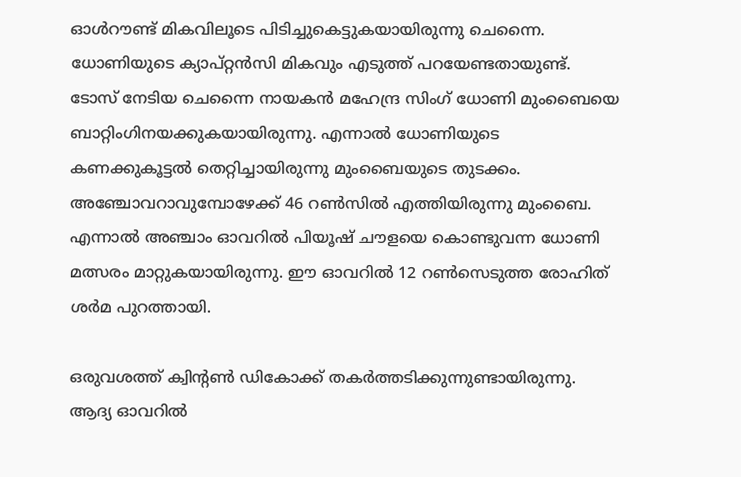ഓള്‍റൗണ്ട് മികവിലൂടെ പിടിച്ചുകെട്ടുകയായിരുന്നു ചെന്നൈ. ധോണിയുടെ ക്യാപ്റ്റന്‍സി മികവും എടുത്ത് പറയേണ്ടതായുണ്ട്. ടോസ് നേടിയ ചെന്നൈ നായകന്‍ മഹേന്ദ്ര സിംഗ് ധോണി മുംബൈയെ ബാറ്റിംഗിനയക്കുകയായിരുന്നു. എന്നാല്‍ ധോണിയുടെ കണക്കുകൂട്ടല്‍ തെറ്റിച്ചായിരുന്നു മുംബൈയുടെ തുടക്കം. അഞ്ചോവറാവുമ്പോഴേക്ക് 46 റണ്‍സില്‍ എത്തിയിരുന്നു മുംബൈ. എന്നാല്‍ അഞ്ചാം ഓവറില്‍ പിയൂഷ് ചൗളയെ കൊണ്ടുവന്ന ധോണി മത്സരം മാറ്റുകയായിരുന്നു. ഈ ഓവറില്‍ 12 റണ്‍സെടുത്ത രോഹിത് ശര്‍മ പുറത്തായി.

ഒരുവശത്ത് ക്വിന്റണ്‍ ഡികോക്ക് തകര്‍ത്തടിക്കുന്നുണ്ടായിരുന്നു. ആദ്യ ഓവറില്‍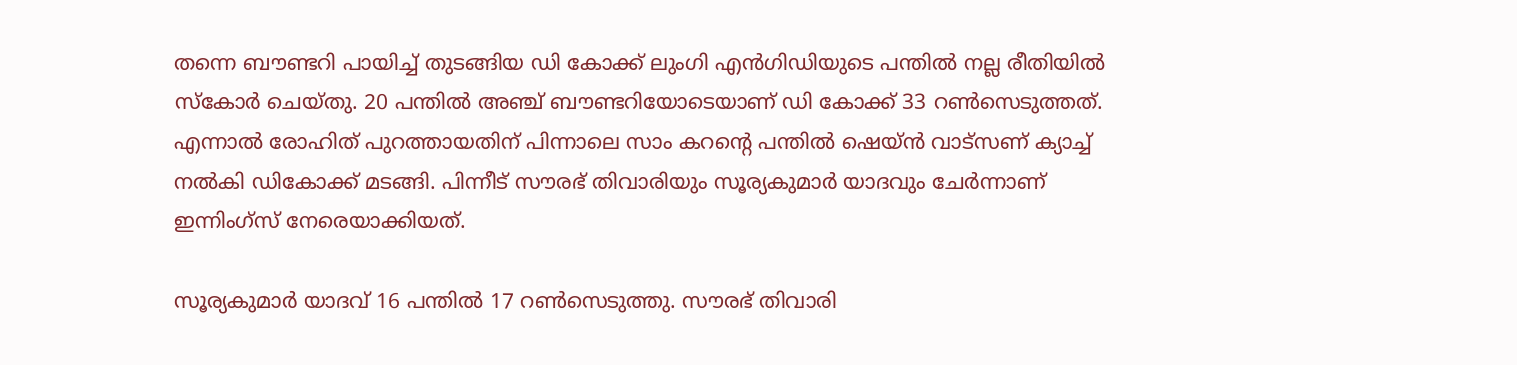തന്നെ ബൗണ്ടറി പായിച്ച് തുടങ്ങിയ ഡി കോക്ക് ലുംഗി എന്‍ഗിഡിയുടെ പന്തില്‍ നല്ല രീതിയില്‍ സ്‌കോര്‍ ചെയ്തു. 20 പന്തില്‍ അഞ്ച് ബൗണ്ടറിയോടെയാണ് ഡി കോക്ക് 33 റണ്‍സെടുത്തത്. എന്നാല്‍ രോഹിത് പുറത്തായതിന് പിന്നാലെ സാം കറന്റെ പന്തില്‍ ഷെയ്ന്‍ വാട്‌സണ് ക്യാച്ച് നല്‍കി ഡികോക്ക് മടങ്ങി. പിന്നീട് സൗരഭ് തിവാരിയും സൂര്യകുമാര്‍ യാദവും ചേര്‍ന്നാണ് ഇന്നിംഗ്‌സ് നേരെയാക്കിയത്.

സൂര്യകുമാര്‍ യാദവ് 16 പന്തില്‍ 17 റണ്‍സെടുത്തു. സൗരഭ് തിവാരി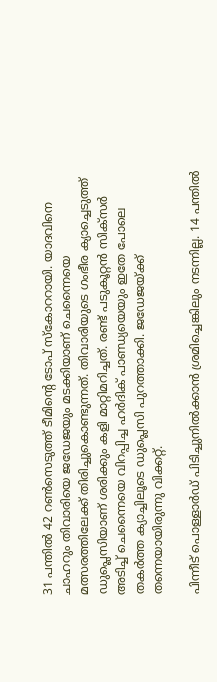31 പന്തില്‍ 42 റണ്‍സെടുത്ത് ടീമിന്റെ ടോപ് സ്‌കോററായി. യാദവിനെ ചാഹറും തിവാരിയെ ജഡേജയും മടക്കിയാണ് ചെന്നൈയെ മത്സരത്തിലേക്ക് തിരിച്ചുകൊണ്ടുന്നത്. തിവാരിയുടെ ഗംഭീര ക്യാച്ചെടുത്ത് ഡുപ്ലെസിയാണ് ശരിക്കും കളി മാറ്റിമറിച്ചത്. രണ്ട് പടുകൂറ്റന്‍ സിക്‌സര്‍ അടിച്ച് ചെന്നൈയെ വിറപ്പിച്ച ഹര്‍ദിക് പാണ്ഡ്യയെയും ഇതേ പോലെ തകര്‍ത്ത ക്യാച്ചിലൂടെ ഡുപ്ലെസി പുറത്താക്കി. ജഡേജയ്ക്ക് തന്നെയായിരുന്നു വിക്കറ്റ്.

പിന്നീട് പൊള്ളാര്‍ഡ് പിടിച്ചുനില്‍ക്കാന്‍ ശ്രമിച്ചെങ്കിലും നടന്നില്ല. 14 പന്തില്‍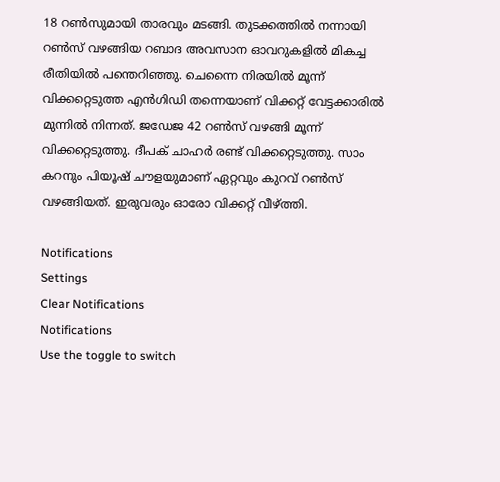18 റണ്‍സുമായി താരവും മടങ്ങി. തുടക്കത്തില്‍ നന്നായി റണ്‍സ് വഴങ്ങിയ റബാദ അവസാന ഓവറുകളില്‍ മികച്ച രീതിയില്‍ പന്തെറിഞ്ഞു. ചെന്നൈ നിരയില്‍ മൂന്ന് വിക്കറ്റെടുത്ത എന്‍ഗിഡി തന്നെയാണ് വിക്കറ്റ് വേട്ടക്കാരില്‍ മുന്നില്‍ നിന്നത്. ജഡേജ 42 റണ്‍സ് വഴങ്ങി മൂന്ന് വിക്കറ്റെടുത്തു. ദീപക് ചാഹര്‍ രണ്ട് വിക്കറ്റെടുത്തു. സാം കറനും പിയൂഷ് ചൗളയുമാണ് ഏറ്റവും കുറവ് റണ്‍സ് വഴങ്ങിയത്. ഇരുവരും ഓരോ വിക്കറ്റ് വീഴ്ത്തി.

Notifications
Settings
Clear Notifications
Notifications
Use the toggle to switch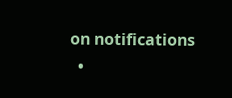on notifications
  •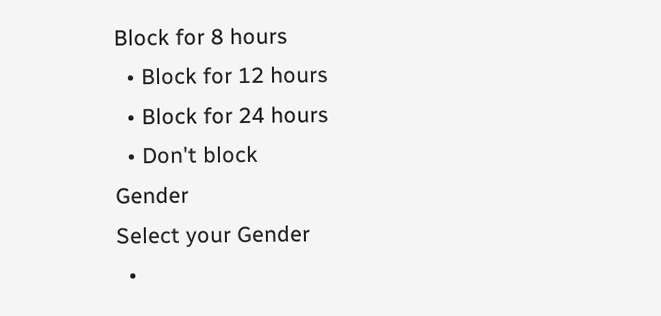Block for 8 hours
  • Block for 12 hours
  • Block for 24 hours
  • Don't block
Gender
Select your Gender
  •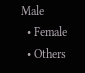Male
  • Female
  • Others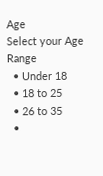Age
Select your Age Range
  • Under 18
  • 18 to 25
  • 26 to 35
  •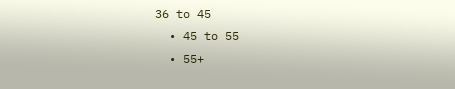36 to 45
  • 45 to 55
  • 55+